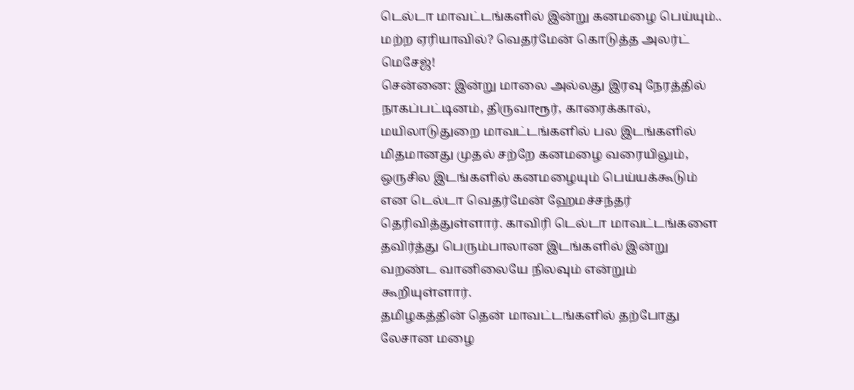டெல்டா மாவட்டங்களில் இன்று கனமழை பெய்யும்.. மற்ற ஏரியாவில்? வெதர்மேன் கொடுத்த அலர்ட் மெசேஜ்!
சென்னை: இன்று மாலை அல்லது இரவு நேரத்தில் நாகப்பட்டினம், திருவாரூர், காரைக்கால், மயிலாடுதுறை மாவட்டங்களில் பல இடங்களில் மிதமானது முதல் சற்றே கனமழை வரையிலும், ஒருசில இடங்களில் கனமழையும் பெய்யக்கூடும் என டெல்டா வெதர்மேன் ஹேமச்சந்தர் தெரிவித்துள்ளார். காவிரி டெல்டா மாவட்டங்களை தவிர்த்து பெரும்பாலான இடங்களில் இன்று வறண்ட வானிலையே நிலவும் என்றும் கூறியுள்ளார்.
தமிழகத்தின் தென் மாவட்டங்களில் தற்போது லேசான மழை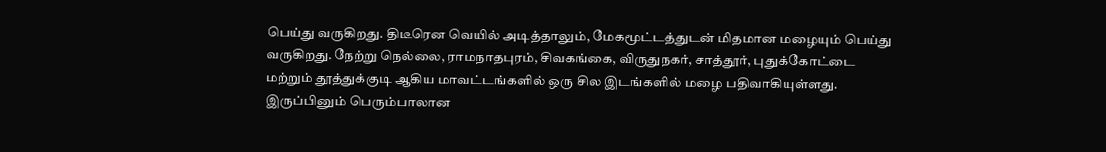பெய்து வருகிறது. திடீரென வெயில் அடித்தாலும், மேகமூட்டத்துடன் மிதமான மழையும் பெய்து வருகிறது. நேற்று நெல்லை, ராமநாதபுரம், சிவகங்கை, விருதுநகர், சாத்தூர், புதுக்கோட்டை மற்றும் தூத்துக்குடி ஆகிய மாவட்டங்களில் ஒரு சில இடங்களில் மழை பதிவாகியுள்ளது. இருப்பினும் பெரும்பாலான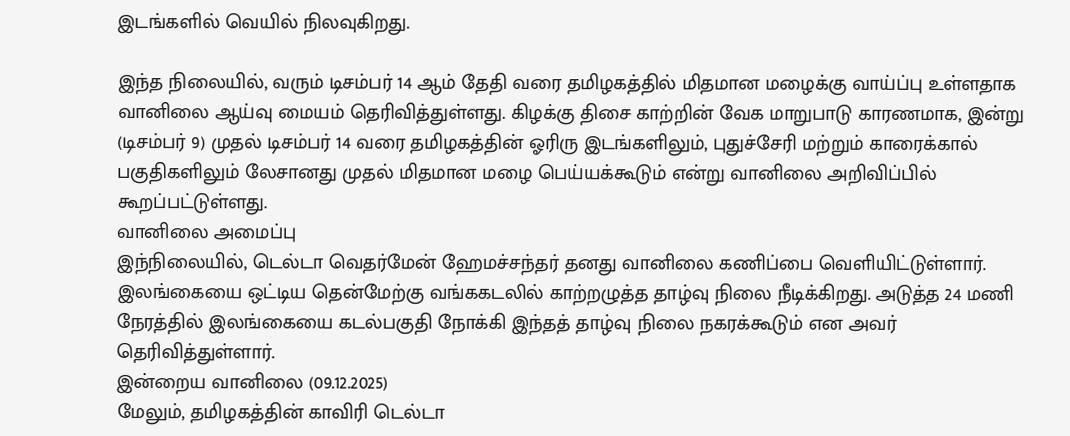இடங்களில் வெயில் நிலவுகிறது.

இந்த நிலையில், வரும் டிசம்பர் 14 ஆம் தேதி வரை தமிழகத்தில் மிதமான மழைக்கு வாய்ப்பு உள்ளதாக வானிலை ஆய்வு மையம் தெரிவித்துள்ளது. கிழக்கு திசை காற்றின் வேக மாறுபாடு காரணமாக, இன்று (டிசம்பர் 9) முதல் டிசம்பர் 14 வரை தமிழகத்தின் ஓரிரு இடங்களிலும், புதுச்சேரி மற்றும் காரைக்கால் பகுதிகளிலும் லேசானது முதல் மிதமான மழை பெய்யக்கூடும் என்று வானிலை அறிவிப்பில் கூறப்பட்டுள்ளது.
வானிலை அமைப்பு
இந்நிலையில், டெல்டா வெதர்மேன் ஹேமச்சந்தர் தனது வானிலை கணிப்பை வெளியிட்டுள்ளார். இலங்கையை ஒட்டிய தென்மேற்கு வங்ககடலில் காற்றழுத்த தாழ்வு நிலை நீடிக்கிறது. அடுத்த 24 மணி நேரத்தில் இலங்கையை கடல்பகுதி நோக்கி இந்தத் தாழ்வு நிலை நகரக்கூடும் என அவர் தெரிவித்துள்ளார்.
இன்றைய வானிலை (09.12.2025)
மேலும், தமிழகத்தின் காவிரி டெல்டா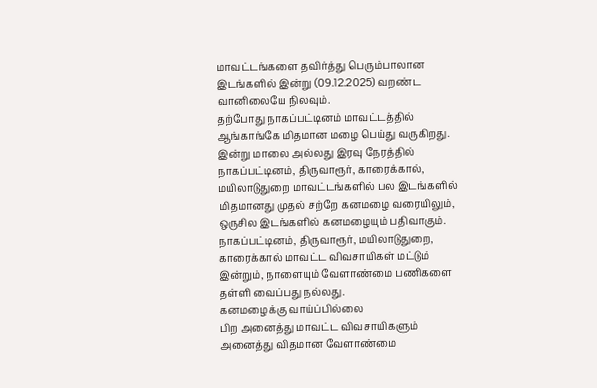மாவட்டங்களை தவிர்த்து பெரும்பாலான இடங்களில் இன்று (09.12.2025) வறண்ட வானிலையே நிலவும்.
தற்போது நாகப்பட்டினம் மாவட்டத்தில் ஆங்காங்கே மிதமான மழை பெய்து வருகிறது. இன்று மாலை அல்லது இரவு நேரத்தில் நாகப்பட்டினம், திருவாரூர், காரைக்கால், மயிலாடுதுறை மாவட்டங்களில் பல இடங்களில் மிதமானது முதல் சற்றே கனமழை வரையிலும், ஒருசில இடங்களில் கனமழையும் பதிவாகும்.
நாகப்பட்டினம், திருவாரூர், மயிலாடுதுறை, காரைக்கால் மாவட்ட விவசாயிகள் மட்டும் இன்றும், நாளையும் வேளாண்மை பணிகளை தள்ளி வைப்பது நல்லது.
கனமழைக்கு வாய்ப்பில்லை
பிற அனைத்து மாவட்ட விவசாயிகளும் அனைத்து விதமான வேளாண்மை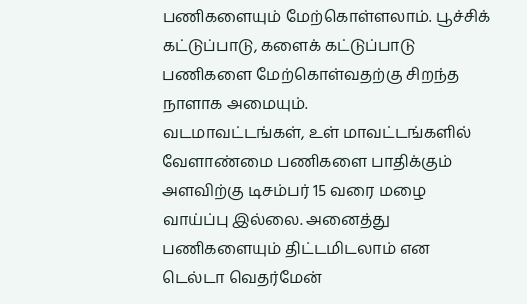பணிகளையும் மேற்கொள்ளலாம். பூச்சிக் கட்டுப்பாடு, களைக் கட்டுப்பாடு பணிகளை மேற்கொள்வதற்கு சிறந்த நாளாக அமையும்.
வடமாவட்டங்கள், உள் மாவட்டங்களில் வேளாண்மை பணிகளை பாதிக்கும் அளவிற்கு டிசம்பர் 15 வரை மழை வாய்ப்பு இல்லை. அனைத்து பணிகளையும் திட்டமிடலாம் என டெல்டா வெதர்மேன்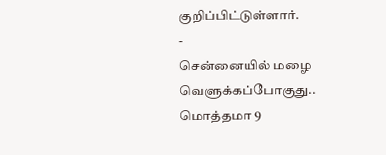குறிப்பிட்டுள்ளார்.
-
சென்னையில் மழை வெளுக்கப்போகுது.. மொத்தமா 9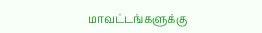மாவட்டங்களுக்கு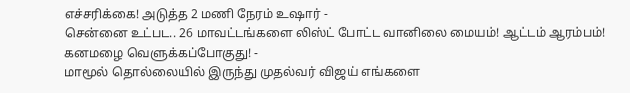எச்சரிக்கை! அடுத்த 2 மணி நேரம் உஷார் -
சென்னை உட்பட.. 26 மாவட்டங்களை லிஸ்ட் போட்ட வானிலை மையம்! ஆட்டம் ஆரம்பம்! கனமழை வெளுக்கப்போகுது! -
மாமூல் தொல்லையில் இருந்து முதல்வர் விஜய் எங்களை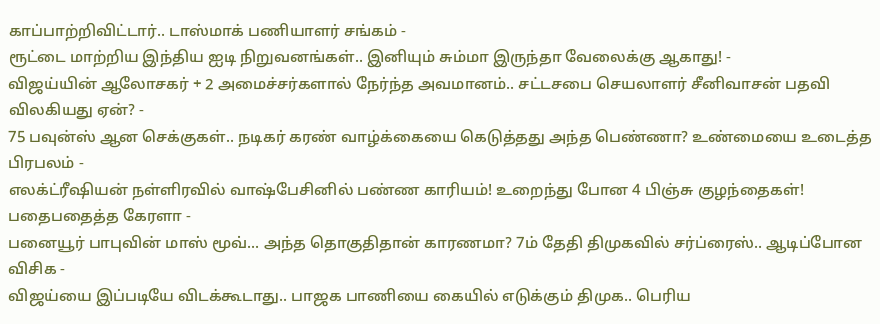காப்பாற்றிவிட்டார்.. டாஸ்மாக் பணியாளர் சங்கம் -
ரூட்டை மாற்றிய இந்திய ஐடி நிறுவனங்கள்.. இனியும் சும்மா இருந்தா வேலைக்கு ஆகாது! -
விஜய்யின் ஆலோசகர் + 2 அமைச்சர்களால் நேர்ந்த அவமானம்.. சட்டசபை செயலாளர் சீனிவாசன் பதவி விலகியது ஏன்? -
75 பவுன்ஸ் ஆன செக்குகள்.. நடிகர் கரண் வாழ்க்கையை கெடுத்தது அந்த பெண்ணா? உண்மையை உடைத்த பிரபலம் -
எலக்ட்ரீஷியன் நள்ளிரவில் வாஷ்பேசினில் பண்ண காரியம்! உறைந்து போன 4 பிஞ்சு குழந்தைகள்! பதைபதைத்த கேரளா -
பனையூர் பாபுவின் மாஸ் மூவ்... அந்த தொகுதிதான் காரணமா? 7ம் தேதி திமுகவில் சர்ப்ரைஸ்.. ஆடிப்போன விசிக -
விஜய்யை இப்படியே விடக்கூடாது.. பாஜக பாணியை கையில் எடுக்கும் திமுக.. பெரிய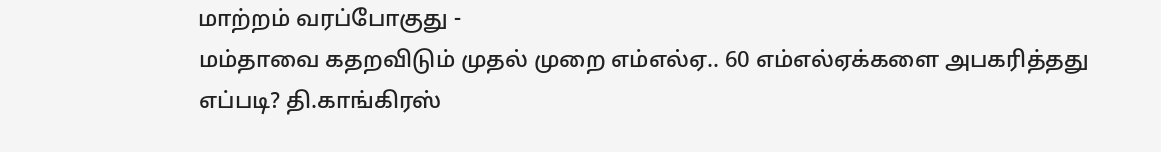மாற்றம் வரப்போகுது -
மம்தாவை கதறவிடும் முதல் முறை எம்எல்ஏ.. 60 எம்எல்ஏக்களை அபகரித்தது எப்படி? தி.காங்கிரஸ்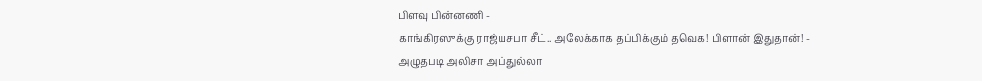பிளவு பின்னணி -
காங்கிரஸுக்கு ராஜ்யசபா சீட்.. அலேக்காக தப்பிக்கும் தவெக! பிளான் இதுதான்! -
அழுதபடி அலிசா அப்துல்லா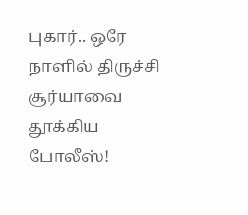புகார்.. ஒரே நாளில் திருச்சி சூர்யாவை தூக்கிய போலீஸ்!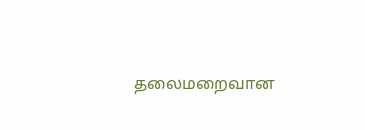தலைமறைவான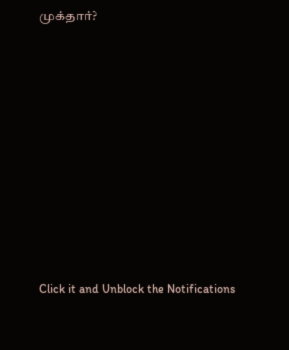முக்தார்?












Click it and Unblock the Notifications